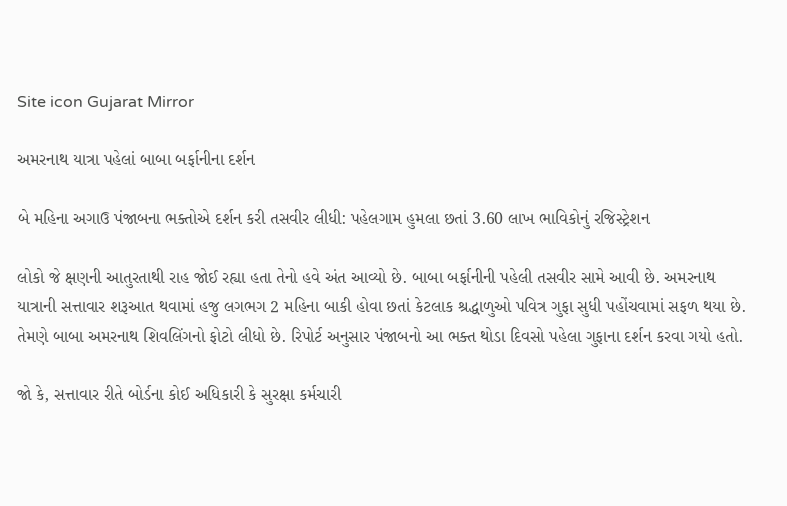Site icon Gujarat Mirror

અમરનાથ યાત્રા પહેલાં બાબા બર્ફાનીના દર્શન

બે મહિના અગાઉ પંજાબના ભક્તોએ દર્શન કરી તસવીર લીધી: પહેલગામ હુમલા છતાં 3.60 લાખ ભાવિકોનું રજિસ્ટ્રેશન

લોકો જે ક્ષણની આતુરતાથી રાહ જોઈ રહ્યા હતા તેનો હવે અંત આવ્યો છે. બાબા બર્ફાનીની પહેલી તસવીર સામે આવી છે. અમરનાથ યાત્રાની સત્તાવાર શરૂઆત થવામાં હજુ લગભગ 2 મહિના બાકી હોવા છતાં કેટલાક શ્રદ્ધાળુઓ પવિત્ર ગુફા સુધી પહોંચવામાં સફળ થયા છે. તેમણે બાબા અમરનાથ શિવલિંગનો ફોટો લીધો છે. રિપોર્ટ અનુસાર પંજાબનો આ ભક્ત થોડા દિવસો પહેલા ગુફાના દર્શન કરવા ગયો હતો.

જો કે, સત્તાવાર રીતે બોર્ડના કોઈ અધિકારી કે સુરક્ષા કર્મચારી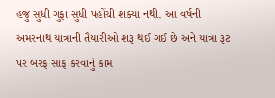હજુ સુધી ગુફા સુધી પહોંચી શક્યા નથી. આ વર્ષની અમરનાથ યાત્રાની તૈયારીઓ શરૂ થઈ ગઈ છે અને યાત્રા રૂટ પર બરફ સાફ કરવાનું કામ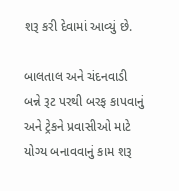શરૂ કરી દેવામાં આવ્યું છે.

બાલતાલ અને ચંદનવાડી બન્ને રૂટ પરથી બરફ કાપવાનું અને ટ્રેકને પ્રવાસીઓ માટે યોગ્ય બનાવવાનું કામ શરૂ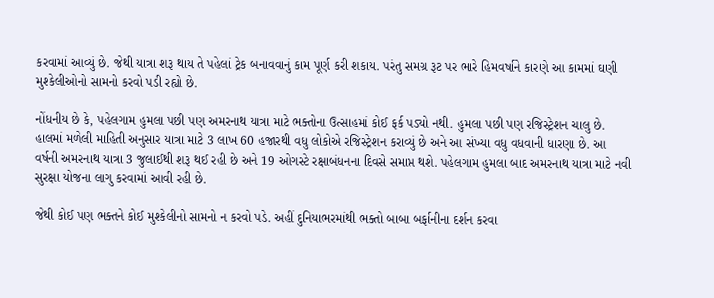કરવામાં આવ્યું છે. જેથી યાત્રા શરૂ થાય તે પહેલાં ટ્રેક બનાવવાનું કામ પૂર્ણ કરી શકાય. પરંતુ સમગ્ર રૂટ પર ભારે હિમવર્ષાને કારણે આ કામમાં ઘણી મુશ્કેલીઓનો સામનો કરવો પડી રહ્યો છે.

નોંધનીય છે કે, પહેલગામ હુમલા પછી પણ અમરનાથ યાત્રા માટે ભક્તોના ઉત્સાહમાં કોઈ ફર્ક પડ્યો નથી. હુમલા પછી પણ રજિસ્ટ્રેશન ચાલુ છે. હાલમાં મળેલી માહિતી અનુસાર યાત્રા માટે 3 લાખ 60 હજારથી વધુ લોકોએ રજિસ્ટ્રેશન કરાવ્યું છે અને આ સંખ્યા વધુ વધવાની ધારણા છે. આ વર્ષની અમરનાથ યાત્રા 3 જુલાઈથી શરૂ થઈ રહી છે અને 19 ઓગસ્ટે રક્ષાબંધનના દિવસે સમાપ્ત થશે. પહેલગામ હુમલા બાદ અમરનાથ યાત્રા માટે નવી સુરક્ષા યોજના લાગુ કરવામાં આવી રહી છે.

જેથી કોઈ પણ ભક્તને કોઈ મુશ્કેલીનો સામનો ન કરવો પડે. અહીં દુનિયાભરમાંથી ભક્તો બાબા બર્ફાનીના દર્શન કરવા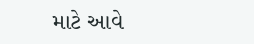માટે આવે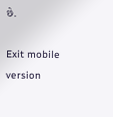છે.

Exit mobile version